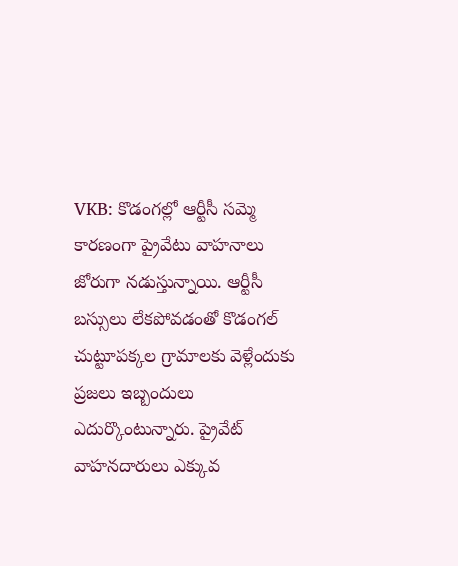VKB: కొడంగల్లో ఆర్టీసీ సమ్మె కారణంగా ప్రైవేటు వాహనాలు జోరుగా నడుస్తున్నాయి. ఆర్టీసీ బస్సులు లేకపోవడంతో కొడంగల్ చుట్టూపక్కల గ్రామాలకు వెళ్లేందుకు ప్రజలు ఇబ్బందులు ఎదుర్కొంటున్నారు. ప్రైవేట్ వాహనదారులు ఎక్కువ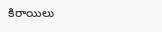కిరాయిలు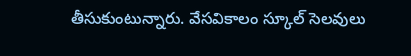తీసుకుంటున్నారు. వేసవికాలం స్కూల్ సెలవులు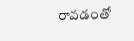రావడంతో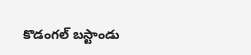కొడంగల్ బస్టాండు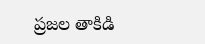ప్రజల తాకిడి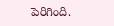పెరిగింది.